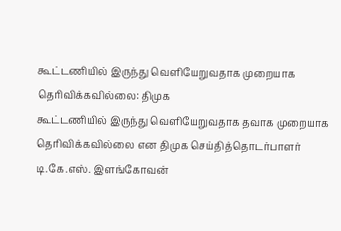கூட்டணியில் இருந்து வெளியேறுவதாக முறையாக தெரிவிக்கவில்லை: திமுக
கூட்டணியில் இருந்து வெளியேறுவதாக தவாக முறையாக தெரிவிக்கவில்லை என திமுக செய்தித்தொடர்பாளர் டி.கே.எஸ். இளங்கோவன்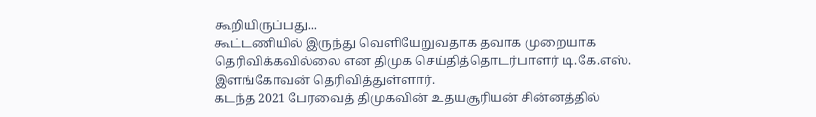கூறியிருப்பது...
கூட்டணியில் இருந்து வெளியேறுவதாக தவாக முறையாக தெரிவிக்கவில்லை என திமுக செய்தித்தொடர்பாளர் டி.கே.எஸ். இளங்கோவன் தெரிவித்துள்ளார்.
கடந்த 2021 பேரவைத் திமுகவின் உதயசூரியன் சின்னத்தில்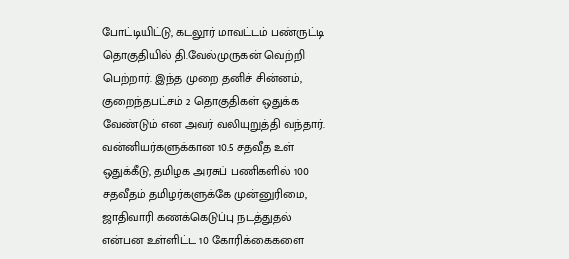போட்டியிட்டு, கடலூர் மாவட்டம் பண்ருட்டி தொகுதியில் தி.வேல்முருகன் வெற்றி பெற்றார். இந்த முறை தனிச் சின்னம், குறைந்தபட்சம் 2 தொகுதிகள் ஒதுக்க வேண்டும் என அவர் வலியுறுத்தி வந்தார்.
வன்னியர்களுக்கான 10.5 சதவீத உள் ஒதுக்கீடு, தமிழக அரசுப் பணிகளில் 100 சதவீதம் தமிழர்களுக்கே முன்னுரிமை, ஜாதிவாரி கணக்கெடுப்பு நடத்துதல் என்பன உள்ளிட்ட 10 கோரிக்கைகளை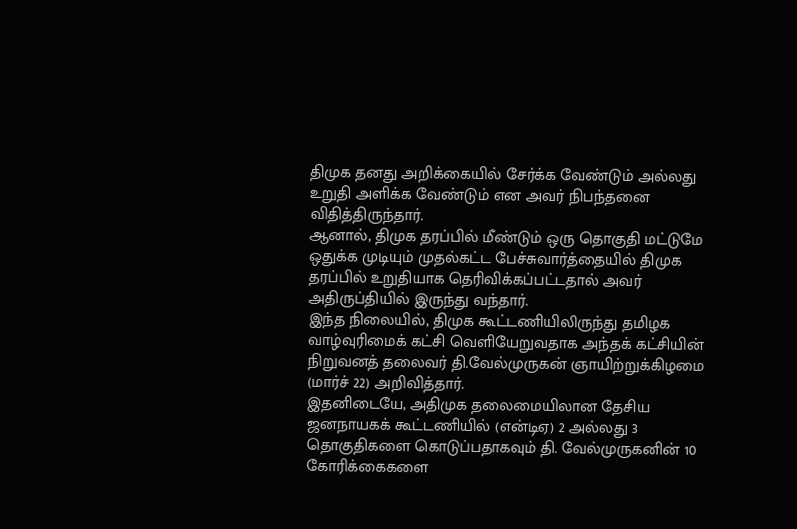திமுக தனது அறிக்கையில் சேர்க்க வேண்டும் அல்லது உறுதி அளிக்க வேண்டும் என அவர் நிபந்தனை விதித்திருந்தார்.
ஆனால், திமுக தரப்பில் மீண்டும் ஒரு தொகுதி மட்டுமே ஒதுக்க முடியும் முதல்கட்ட பேச்சுவார்த்தையில் திமுக தரப்பில் உறுதியாக தெரிவிக்கப்பட்டதால் அவர் அதிருப்தியில் இருந்து வந்தார்.
இந்த நிலையில், திமுக கூட்டணியிலிருந்து தமிழக வாழ்வுரிமைக் கட்சி வெளியேறுவதாக அந்தக் கட்சியின் நிறுவனத் தலைவர் தி.வேல்முருகன் ஞாயிற்றுக்கிழமை (மார்ச் 22) அறிவித்தார்.
இதனிடையே, அதிமுக தலைமையிலான தேசிய ஜனநாயகக் கூட்டணியில் (என்டிஏ) 2 அல்லது 3 தொகுதிகளை கொடுப்பதாகவும் தி. வேல்முருகனின் 10 கோரிக்கைகளை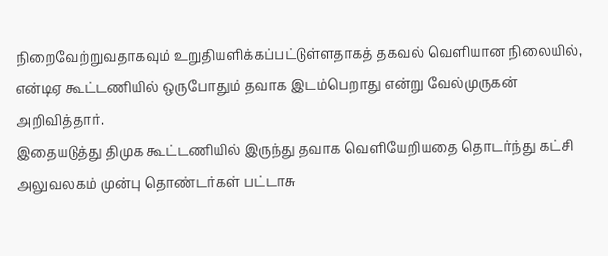நிறைவேற்றுவதாகவும் உறுதியளிக்கப்பட்டுள்ளதாகத் தகவல் வெளியான நிலையில், என்டிஏ கூட்டணியில் ஒருபோதும் தவாக இடம்பெறாது என்று வேல்முருகன் அறிவித்தார்.
இதையடுத்து திமுக கூட்டணியில் இருந்து தவாக வெளியேறியதை தொடர்ந்து கட்சி அலுவலகம் முன்பு தொண்டர்கள் பட்டாசு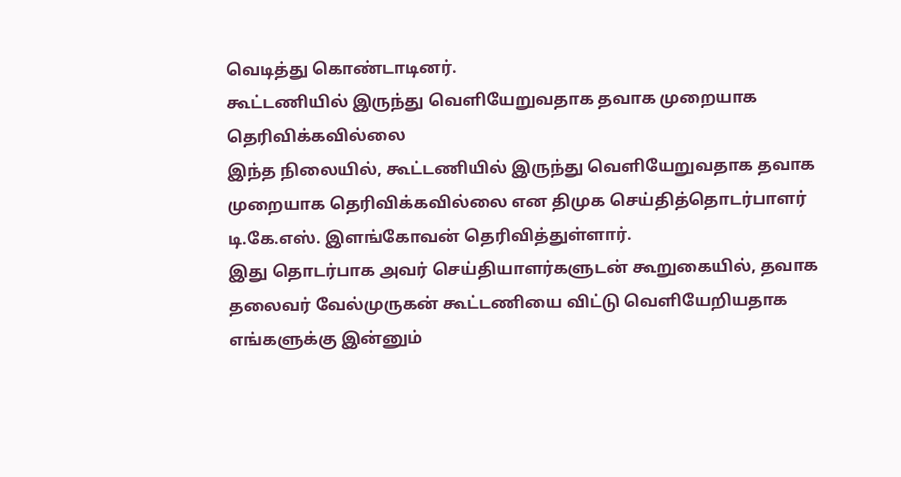வெடித்து கொண்டாடினர்.
கூட்டணியில் இருந்து வெளியேறுவதாக தவாக முறையாக தெரிவிக்கவில்லை
இந்த நிலையில், கூட்டணியில் இருந்து வெளியேறுவதாக தவாக முறையாக தெரிவிக்கவில்லை என திமுக செய்தித்தொடர்பாளர் டி.கே.எஸ். இளங்கோவன் தெரிவித்துள்ளார்.
இது தொடர்பாக அவர் செய்தியாளர்களுடன் கூறுகையில், தவாக தலைவர் வேல்முருகன் கூட்டணியை விட்டு வெளியேறியதாக எங்களுக்கு இன்னும்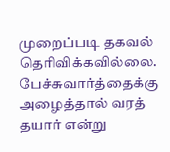முறைப்படி தகவல் தெரிவிக்கவில்லை.
பேச்சுவார்த்தைக்கு அழைத்தால் வரத் தயார் என்று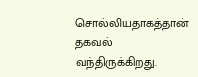சொல்லியதாகத்தான் தகவல் வந்திருக்கிறது.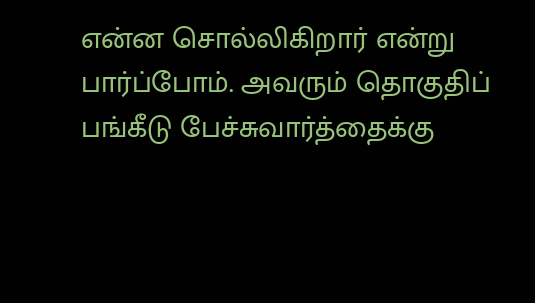என்ன சொல்லிகிறார் என்று பார்ப்போம். அவரும் தொகுதிப் பங்கீடு பேச்சுவார்த்தைக்கு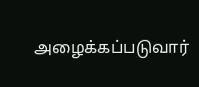அழைக்கப்படுவார்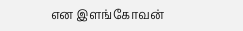என இளங்கோவன்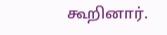கூறினார்.